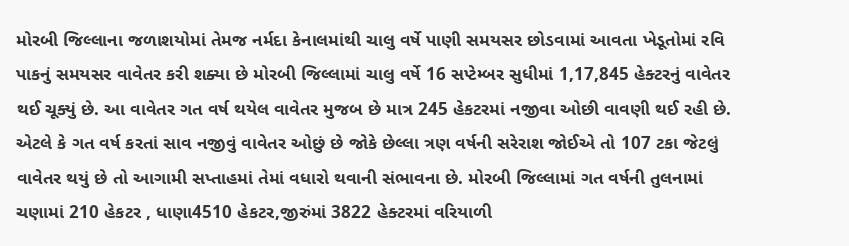મોરબી જિલ્લાના જળાશયોમાં તેમજ નર્મદા કેનાલમાંથી ચાલુ વર્ષે પાણી સમયસર છોડવામાં આવતા ખેડૂતોમાં રવિ પાકનું સમયસર વાવેતર કરી શક્યા છે મોરબી જિલ્લામાં ચાલુ વર્ષે 16 સપ્ટેમ્બર સુધીમાં 1,17,845 હેક્ટરનું વાવેતર થઈ ચૂક્યું છે. આ વાવેતર ગત વર્ષ થયેલ વાવેતર મુજબ છે માત્ર 245 હેકટરમાં નજીવા ઓછી વાવણી થઈ રહી છે. એટલે કે ગત વર્ષ કરતાં સાવ નજીવું વાવેતર ઓછું છે જોકે છેલ્લા ત્રણ વર્ષની સરેરાશ જોઈએ તો 107 ટકા જેટલું વાવેતર થયું છે તો આગામી સપ્તાહમાં તેમાં વધારો થવાની સંભાવના છે. મોરબી જિલ્લામાં ગત વર્ષની તુલનામાં ચણામાં 210 હેકટર , ધાણા4510 હેકટર,જીરુંમાં 3822 હેક્ટરમાં વરિયાળી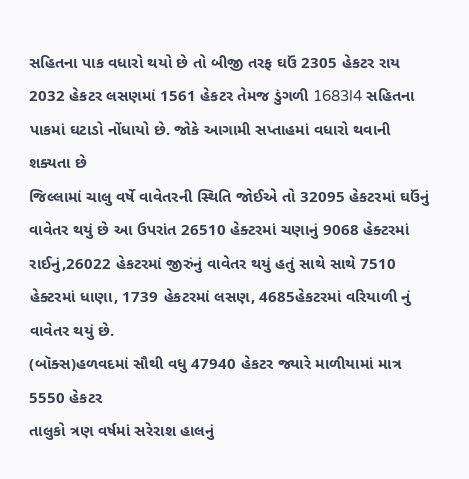સહિતના પાક વધારો થયો છે તો બીજી તરફ ઘઉં 2305 હેકટર રાય 2032 હેકટર લસણમાં 1561 હેકટર તેમજ ડુંગળી 1683l4 સહિતના પાકમાં ઘટાડો નોંધાયો છે. જોકે આગામી સપ્તાહમાં વધારો થવાની શક્યતા છે
જિલ્લામાં ચાલુ વર્ષે વાવેતરની સ્થિતિ જોઈએ તો 32095 હેકટરમાં ઘઉંનું વાવેતર થયું છે આ ઉપરાંત 26510 હેક્ટરમાં ચણાનું 9068 હેક્ટરમાં રાઈનું,26022 હેકટરમાં જીરુંનું વાવેતર થયું હતું સાથે સાથે 7510 હેક્ટરમાં ધાણા, 1739 હેકટરમાં લસણ, 4685હેકટરમાં વરિયાળી નું વાવેતર થયું છે.
(બૉક્સ)હળવદમાં સૌથી વધુ 47940 હેકટર જ્યારે માળીયામાં માત્ર 5550 હેકટર
તાલુકો ત્રણ વર્ષમાં સરેરાશ હાલનું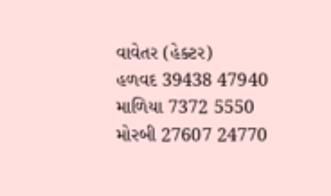વાવેતર (હેક્ટર)
હળવદ 39438 47940
માળિયા 7372 5550
મોરબી 27607 24770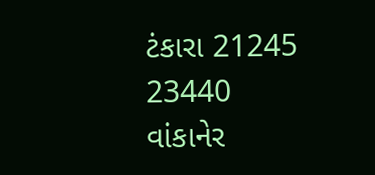ટંકારા 21245 23440
વાંકાનેર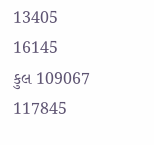13405 16145
કુલ 109067 117845